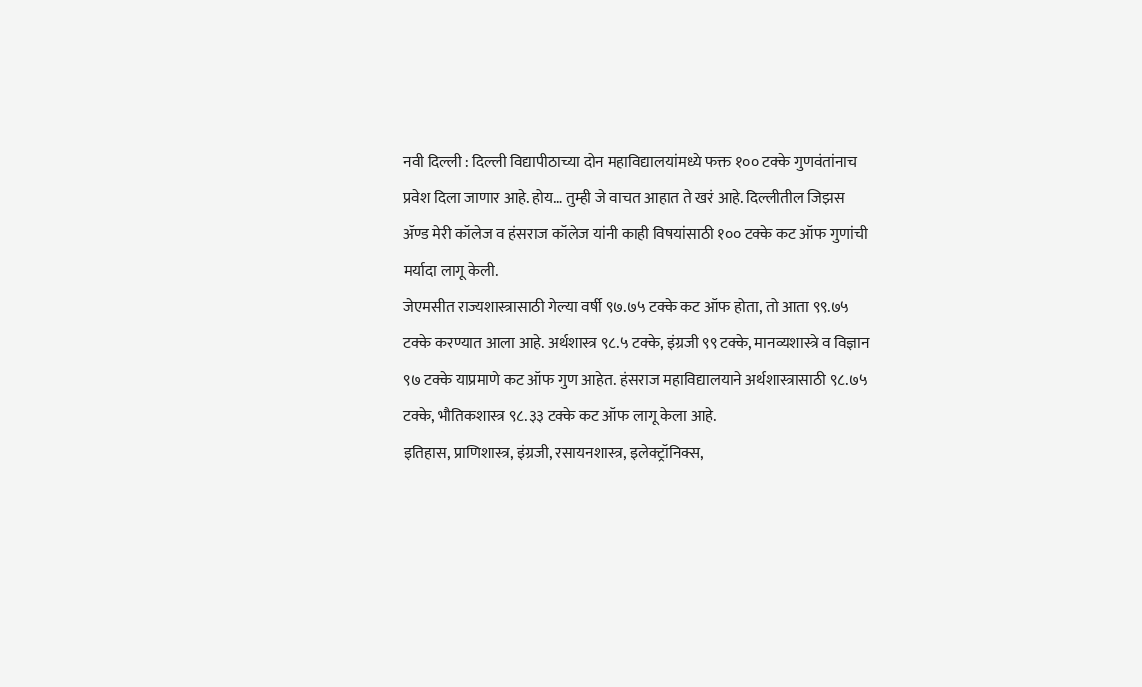नवी दिल्ली : दिल्ली विद्यापीठाच्या दोन महाविद्यालयांमध्ये फक्त १०० टक्के गुणवंतांनाच प्रवेश दिला जाणार आहे. होय… तुम्ही जे वाचत आहात ते खरं आहे. दिल्लीतील जिझस ॲण्ड मेरी कॉलेज व हंसराज कॉलेज यांनी काही विषयांसाठी १०० टक्के कट ऑफ गुणांची मर्यादा लागू केली.
जेएमसीत राज्यशास्त्रासाठी गेल्या वर्षी ९७.७५ टक्के कट ऑफ होता, तो आता ९९.७५ टक्के करण्यात आला आहे. अर्थशास्त्र ९८.५ टक्के, इंग्रजी ९९ टक्के, मानव्यशास्त्रे व विज्ञान ९७ टक्के याप्रमाणे कट ऑफ गुण आहेत. हंसराज महाविद्यालयाने अर्थशास्त्रासाठी ९८.७५ टक्के, भौतिकशास्त्र ९८.३३ टक्के कट ऑफ लागू केला आहे.
इतिहास, प्राणिशास्त्र, इंग्रजी, रसायनशास्त्र, इलेक्ट्रॉनिक्स,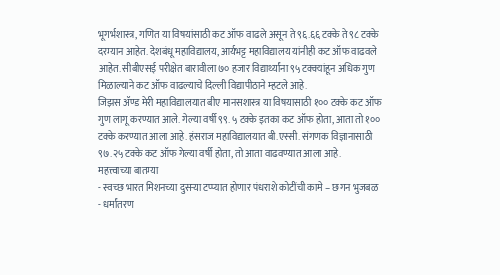भूगर्भशास्त्र, गणित या विषयांसाठी कट ऑफ वाढले असून ते ९६.६६ टक्के ते ९८ टक्के दरम्यान आहेत. देशबंधू महाविद्यालय, आर्यभट्ट महाविद्यालय यांनीही कट ऑफ वाढवले आहेत. सीबीएसई परीक्षेत बारावीला ७० हजार विद्यार्थ्यांना ९५ टक्क्यांहून अधिक गुण मिळाल्याने कट ऑफ वाढल्याचे दिल्ली विद्यापीठाने म्हटले आहे.
जिझस ॲण्ड मेरी महाविद्यालयात बीए मानसशास्त्र या विषयासाठी १०० टक्के कट ऑफ गुण लागू करण्यात आले. गेल्या वर्षी ९९. ५ टक्के इतका कट ऑफ होता, आता तो १०० टक्के करण्यात आला आहे. हंसराज महाविद्यालयात बी.एस्सी. संगणक विज्ञानासाठी ९७.२५ टक्के कट ऑफ गेल्या वर्षी होता, तो आता वाढवण्यात आला आहे.
महत्त्वाच्या बातम्या
- स्वच्छ भारत मिशनच्या दुसऱ्या टप्प्यात होणार पंधराशे कोटींची कामे – छगन भुजबळ
- धर्मांतरण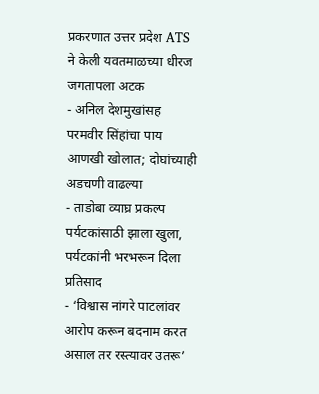प्रकरणात उत्तर प्रदेश ATS ने केली यवतमाळच्या धीरज जगतापला अटक
- अनिल देशमुखांसह परमवीर सिंहांचा पाय आणखी खोलात; दोघांच्याही अडचणी वाढल्या
- ताडोबा व्याघ्र प्रकल्प पर्यटकांसाठी झाला खुला, पर्यटकांनी भरभरून दिला प्रतिसाद
- ‘विश्वास नांगरे पाटलांवर आरोप करून बदनाम करत असाल तर रस्त्यावर उतरू’